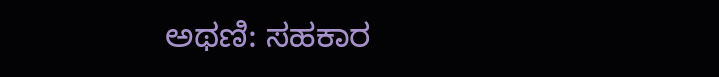ಅಥಣಿ: ಸಹಕಾರ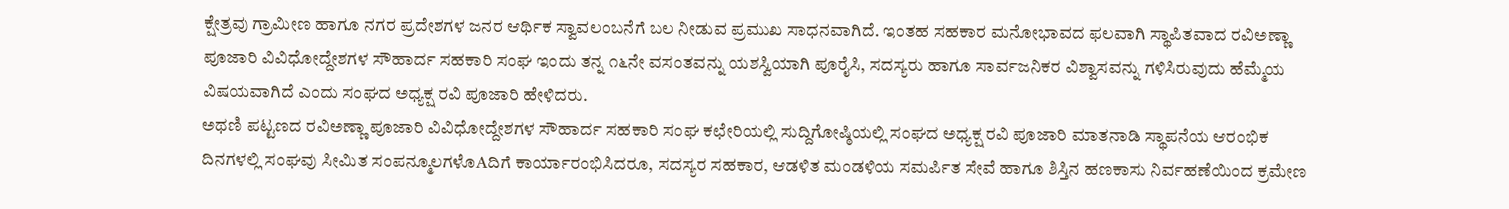ಕ್ಷೇತ್ರವು ಗ್ರಾಮೀಣ ಹಾಗೂ ನಗರ ಪ್ರದೇಶಗಳ ಜನರ ಆರ್ಥಿಕ ಸ್ವಾವಲಂಬನೆಗೆ ಬಲ ನೀಡುವ ಪ್ರಮುಖ ಸಾಧನವಾಗಿದೆ. ಇಂತಹ ಸಹಕಾರ ಮನೋಭಾವದ ಫಲವಾಗಿ ಸ್ಥಾಪಿತವಾದ ರವಿಅಣ್ಣಾ ಪೂಜಾರಿ ವಿವಿಧೋದ್ದೇಶಗಳ ಸೌಹಾರ್ದ ಸಹಕಾರಿ ಸಂಘ ಇಂದು ತನ್ನ ೧೬ನೇ ವಸಂತವನ್ನು ಯಶಸ್ವಿಯಾಗಿ ಪೂರೈಸಿ, ಸದಸ್ಯರು ಹಾಗೂ ಸಾರ್ವಜನಿಕರ ವಿಶ್ವಾಸವನ್ನು ಗಳಿಸಿರುವುದು ಹೆಮ್ಮೆಯ ವಿಷಯವಾಗಿದೆ ಎಂದು ಸಂಘದ ಅಧ್ಯಕ್ಷ ರವಿ ಪೂಜಾರಿ ಹೇಳಿದರು.
ಅಥಣಿ ಪಟ್ಟಣದ ರವಿಅಣ್ಣಾ ಪೂಜಾರಿ ವಿವಿಧೋದ್ದೇಶಗಳ ಸೌಹಾರ್ದ ಸಹಕಾರಿ ಸಂಘ ಕಛೇರಿಯಲ್ಲಿ ಸುದ್ದಿಗೋಷ್ಠಿಯಲ್ಲಿ ಸಂಘದ ಅಧ್ಯಕ್ಷ ರವಿ ಪೂಜಾರಿ ಮಾತನಾಡಿ ಸ್ಥಾಪನೆಯ ಆರಂಭಿಕ ದಿನಗಳಲ್ಲಿ ಸಂಘವು ಸೀಮಿತ ಸಂಪನ್ಮೂಲಗಳೊAದಿಗೆ ಕಾರ್ಯಾರಂಭಿಸಿದರೂ, ಸದಸ್ಯರ ಸಹಕಾರ, ಆಡಳಿತ ಮಂಡಳಿಯ ಸಮರ್ಪಿತ ಸೇವೆ ಹಾಗೂ ಶಿಸ್ತಿನ ಹಣಕಾಸು ನಿರ್ವಹಣೆಯಿಂದ ಕ್ರಮೇಣ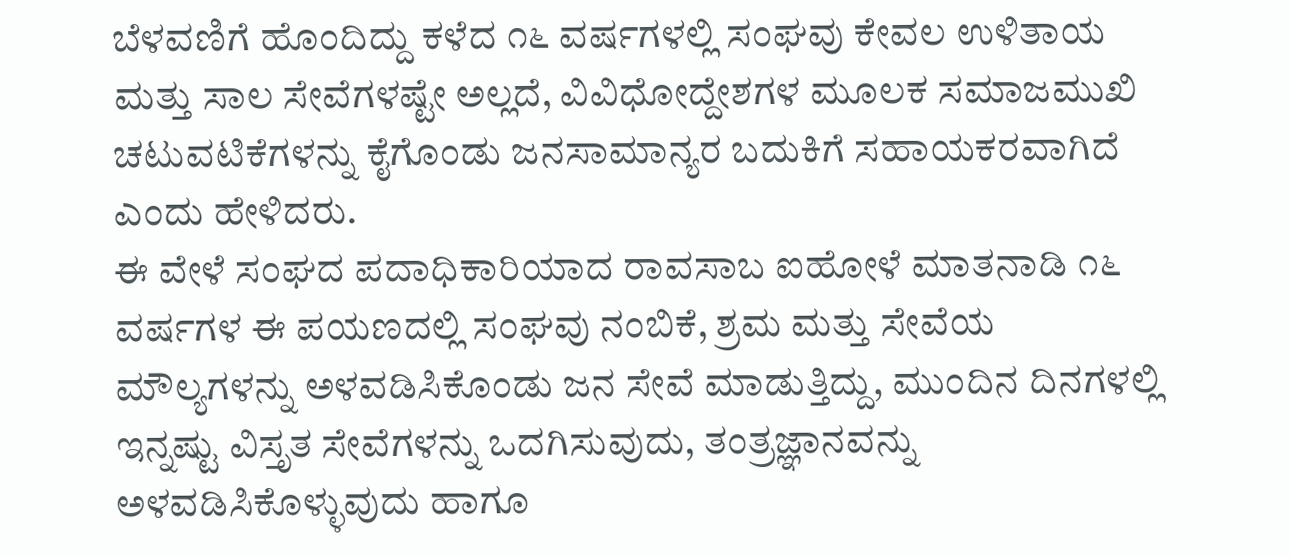ಬೆಳವಣಿಗೆ ಹೊಂದಿದ್ದು ಕಳೆದ ೧೬ ವರ್ಷಗಳಲ್ಲಿ ಸಂಘವು ಕೇವಲ ಉಳಿತಾಯ ಮತ್ತು ಸಾಲ ಸೇವೆಗಳಷ್ಟೇ ಅಲ್ಲದೆ, ವಿವಿಧೋದ್ದೇಶಗಳ ಮೂಲಕ ಸಮಾಜಮುಖಿ ಚಟುವಟಿಕೆಗಳನ್ನು ಕೈಗೊಂಡು ಜನಸಾಮಾನ್ಯರ ಬದುಕಿಗೆ ಸಹಾಯಕರವಾಗಿದೆ ಎಂದು ಹೇಳಿದರು.
ಈ ವೇಳೆ ಸಂಘದ ಪದಾಧಿಕಾರಿಯಾದ ರಾವಸಾಬ ಐಹೋಳೆ ಮಾತನಾಡಿ ೧೬ ವರ್ಷಗಳ ಈ ಪಯಣದಲ್ಲಿ ಸಂಘವು ನಂಬಿಕೆ, ಶ್ರಮ ಮತ್ತು ಸೇವೆಯ ಮೌಲ್ಯಗಳನ್ನು ಅಳವಡಿಸಿಕೊಂಡು ಜನ ಸೇವೆ ಮಾಡುತ್ತಿದ್ದು, ಮುಂದಿನ ದಿನಗಳಲ್ಲಿ ಇನ್ನಷ್ಟು ವಿಸ್ತೃತ ಸೇವೆಗಳನ್ನು ಒದಗಿಸುವುದು, ತಂತ್ರಜ್ಞಾನವನ್ನು ಅಳವಡಿಸಿಕೊಳ್ಳುವುದು ಹಾಗೂ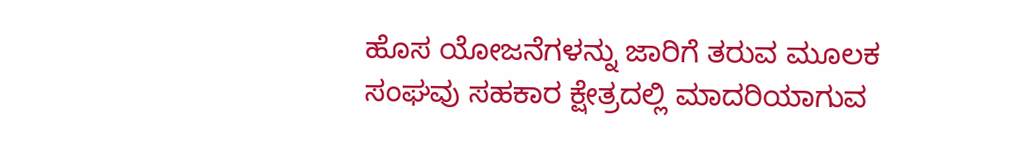ಹೊಸ ಯೋಜನೆಗಳನ್ನು ಜಾರಿಗೆ ತರುವ ಮೂಲಕ ಸಂಘವು ಸಹಕಾರ ಕ್ಷೇತ್ರದಲ್ಲಿ ಮಾದರಿಯಾಗುವ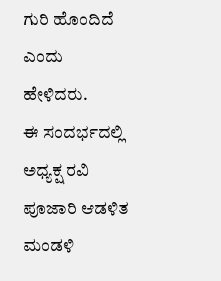ಗುರಿ ಹೊಂದಿದೆ ಎಂದು ಹೇಳಿದರು.
ಈ ಸಂದರ್ಭದಲ್ಲಿ ಅಧ್ಯಕ್ಷ ರವಿ ಪೂಜಾರಿ ಆಡಳಿತ ಮಂಡಳಿ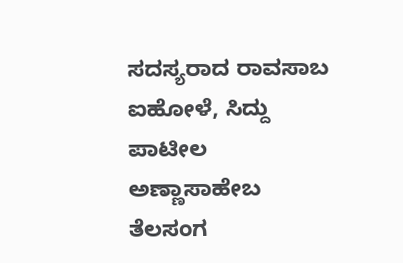ಸದಸ್ಯರಾದ ರಾವಸಾಬ ಐಹೋಳೆ, ಸಿದ್ದು ಪಾಟೀಲ ಅಣ್ಣಾಸಾಹೇಬ ತೆಲಸಂಗ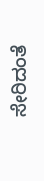ಸೇರಿದಂತೆ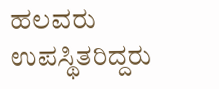ಹಲವರು ಉಪಸ್ಥಿತರಿದ್ದರು